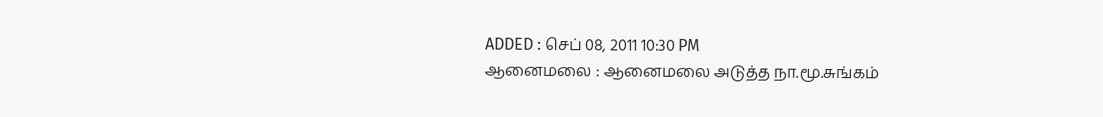ADDED : செப் 08, 2011 10:30 PM
ஆனைமலை : ஆனைமலை அடுத்த நா.மூ.சுங்கம்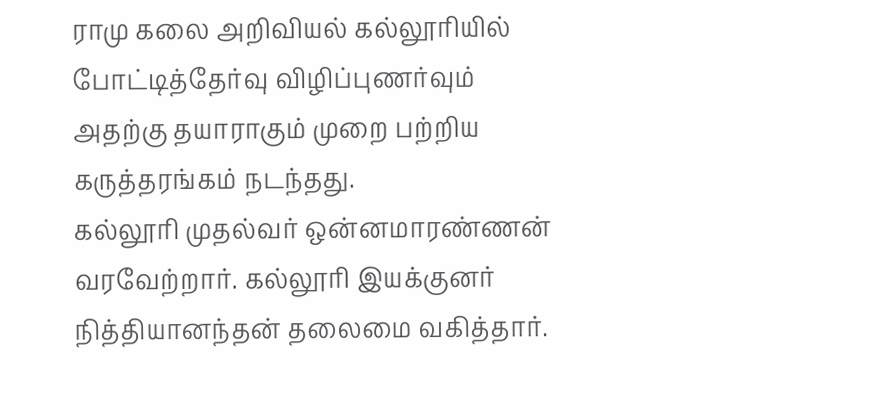ராமு கலை அறிவியல் கல்லூரியில் போட்டித்தேர்வு விழிப்புணர்வும் அதற்கு தயாராகும் முறை பற்றிய கருத்தரங்கம் நடந்தது.
கல்லூரி முதல்வர் ஒன்னமாரண்ணன் வரவேற்றார். கல்லூரி இயக்குனர் நித்தியானந்தன் தலைமை வகித்தார்.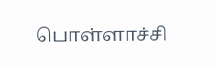பொள்ளாச்சி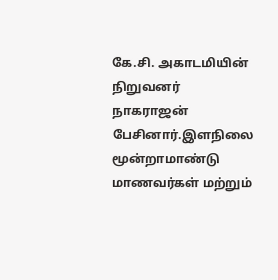கே.சி. அகாடமியின் நிறுவனர் நாகராஜன் பேசினார்.இளநிலை மூன்றாமாண்டு மாணவர்கள் மற்றும்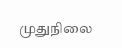முதுநிலை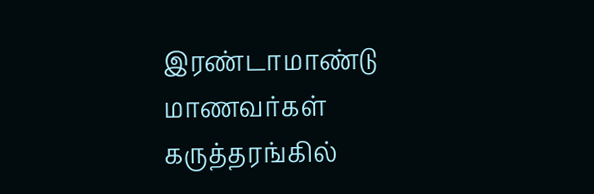இரண்டாமாண்டு மாணவர்கள் கருத்தரங்கில்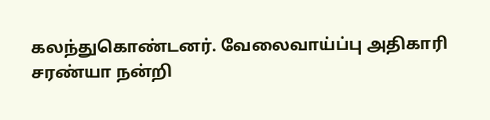கலந்துகொண்டனர். வேலைவாய்ப்பு அதிகாரி சரண்யா நன்றி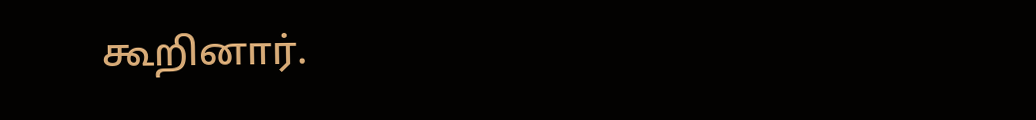கூறினார்.